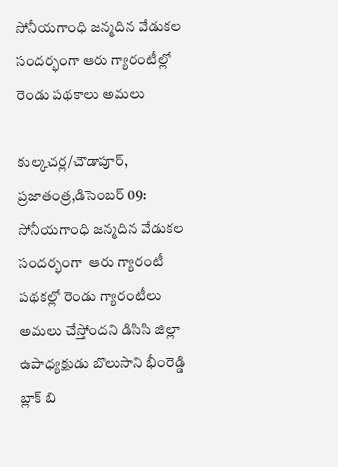సోనీయగాంధి జన్మదిన వేడుకల సందర్భంగా ఆరు గ్యారంటీల్లో రెండు పథకాలు అమలు

కుల్కచర్ల/చౌడాపూర్, ప్రజాతంత్ర,డిసెంబర్ 09: సోనీయగాంధి జన్మదిన వేడుకల సందర్భంగా  ఆరు గ్యారంటీ పథకల్లో రెండు గ్యారంటీలు అమలు చేస్తోందని డిసిసి జిల్లా ఉపాధ్యక్షుడు బొలుసాని భీంరెడ్డి బ్లాక్ బి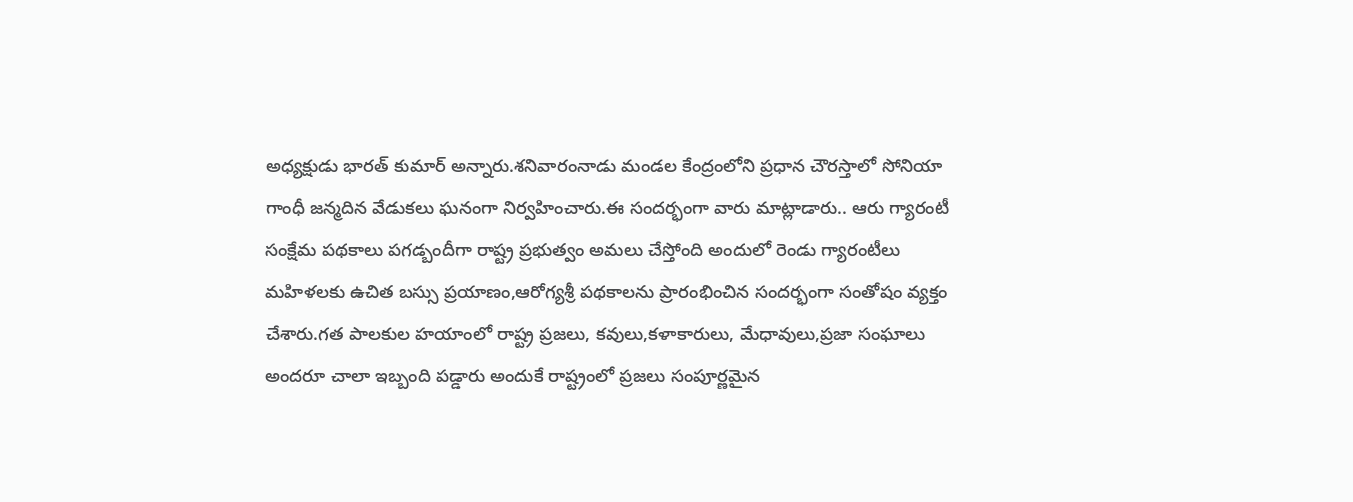అధ్యక్షుడు భారత్ కుమార్ అన్నారు.శనివారంనాడు మండల కేంద్రంలోని ప్రధాన చౌరస్తాలో సోనియా గాంధీ జన్మదిన వేడుకలు ఘనంగా నిర్వహించారు.ఈ సందర్భంగా వారు మాట్లాడారు.. ఆరు గ్యారంటీ సంక్షేమ పథకాలు పగడ్బందీగా రాష్ట్ర ప్రభుత్వం అమలు చేస్తోంది అందులో రెండు గ్యారంటీలు మహిళలకు ఉచిత బస్సు ప్రయాణం,ఆరోగ్యశ్రీ పథకాలను ప్రారంభించిన సందర్భంగా సంతోషం వ్యక్తం చేశారు.గత పాలకుల హయాంలో రాష్ట్ర ప్రజలు, కవులు,కళాకారులు, మేధావులు,ప్రజా సంఘాలు అందరూ చాలా ఇబ్బంది పడ్డారు అందుకే రాష్ట్రంలో ప్రజలు సంపూర్ణమైన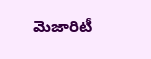మెజారిటీ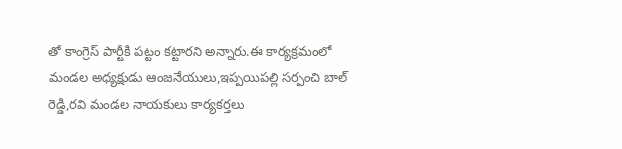తో కాంగ్రెస్ పార్టీకి పట్టం కట్టారని అన్నారు.ఈ కార్యక్రమంలో మండల అధ్యక్షుడు ఆంజనేయులు,ఇప్పయిపల్లి సర్పంచి బాల్ రెడ్డి,రవి మండల నాయకులు కార్యకర్తలు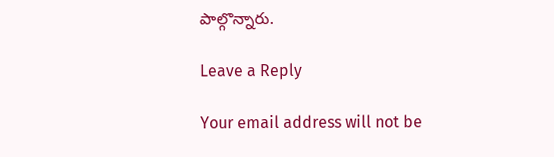పాల్గొన్నారు.

Leave a Reply

Your email address will not be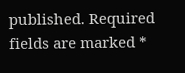published. Required fields are marked *